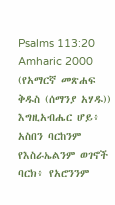Psalms 113:20
Amharic 2000 (የአማርኛ መጽሐፍ ቅዱስ (ሰማንያ አሃዱ))
እግዚአብሔር ሆይ፥ አስበን ባርከንም የእስራኤልንም ወገኖች ባርክ፥ የአሮንንም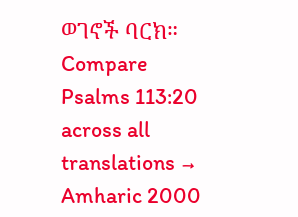ወገኖች ባርክ።
Compare Psalms 113:20 across all translations →
Amharic 2000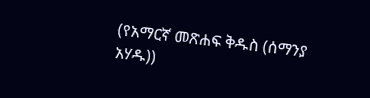(የአማርኛ መጽሐፍ ቅዱስ (ሰማንያ አሃዱ))